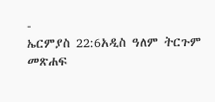-
ኤርምያስ 22:6አዲስ ዓለም ትርጉም መጽሐፍ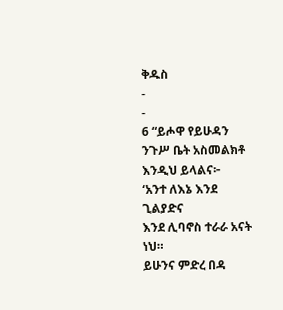ቅዱስ
-
-
6 “ይሖዋ የይሁዳን ንጉሥ ቤት አስመልክቶ እንዲህ ይላልና፦
‘አንተ ለእኔ እንደ ጊልያድና
እንደ ሊባኖስ ተራራ አናት ነህ።
ይሁንና ምድረ በዳ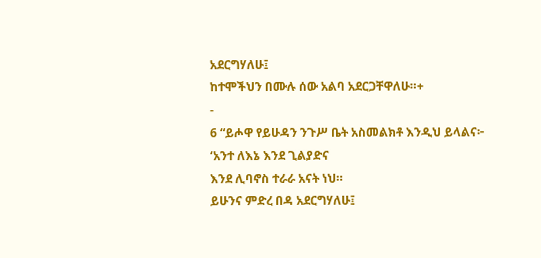አደርግሃለሁ፤
ከተሞችህን በሙሉ ሰው አልባ አደርጋቸዋለሁ።+
-
6 “ይሖዋ የይሁዳን ንጉሥ ቤት አስመልክቶ እንዲህ ይላልና፦
‘አንተ ለእኔ እንደ ጊልያድና
እንደ ሊባኖስ ተራራ አናት ነህ።
ይሁንና ምድረ በዳ አደርግሃለሁ፤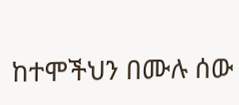ከተሞችህን በሙሉ ሰው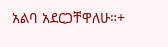አልባ አደርጋቸዋለሁ።+